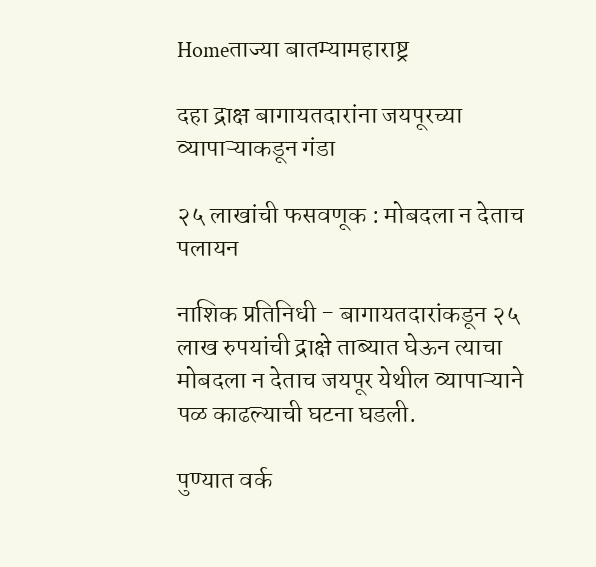Homeताज्या बातम्यामहाराष्ट्र

दहा द्राक्ष बागायतदारांना जयपूरच्या व्यापाऱ्याकडून गंडा

२५ लाखांची फसवणूक : मोबदला न देताच पलायन

नाशिक प्रतिनिधी - बागायतदारांकडून २५ लाख रुपयांची द्राक्षे ताब्यात घेऊन त्याचा मोबदला न देताच जयपूर येथील व्यापाऱ्याने पळ काढल्याची घटना घडली.

पुण्यात वर्क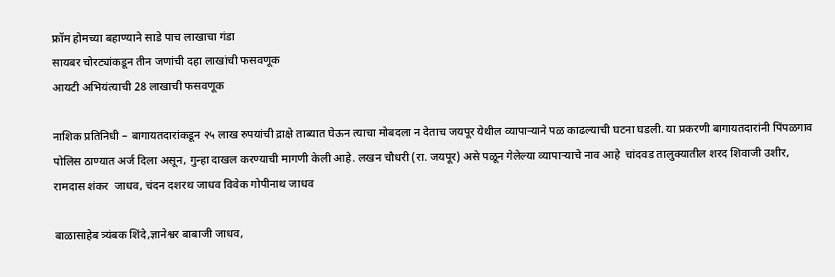फ्रॉम होमच्या बहाण्याने साडे पाच लाखाचा गंडा
सायबर चोरट्यांकडून तीन जणांची दहा लाखांची फसवणूक
आयटी अभियंत्याची 28 लाखाची फसवणूक

नाशिक प्रतिनिधी – बागायतदारांकडून २५ लाख रुपयांची द्राक्षे ताब्यात घेऊन त्याचा मोबदला न देताच जयपूर येथील व्यापाऱ्याने पळ काढल्याची घटना घडली. या प्रकरणी बागायतदारांनी पिंपळगाव पोलिस ठाण्यात अर्ज दिला असून, गुन्हा दाखल करण्याची मागणी केली आहे. लखन चौधरी (रा. जयपूर) असे पळून गेलेल्या व्यापाऱ्याचे नाव आहे  चांदवड तालुक्यातील शरद शिवाजी उशीर, रामदास शंकर  जाधव, चंदन दशरथ जाधव विवेक गोपीनाथ जाधव

बाळासाहेब त्र्यंबक शिंदे,ज्ञानेश्वर बाबाजी जाधव,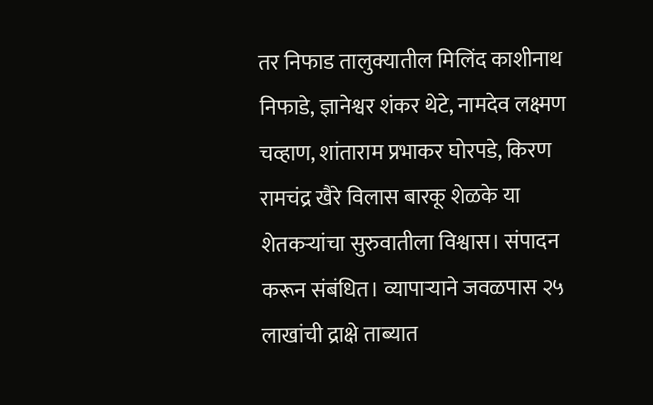तर निफाड तालुक्यातील मिलिंद काशीनाथ निफाडे, ज्ञानेश्वर शंकर थेटे, नामदेव लक्ष्मण चव्हाण, शांताराम प्रभाकर घोरपडे, किरण रामचंद्र खैरे विलास बारकू शेळके या शेतकऱ्यांचा सुरुवातीला विश्वास। संपादन करून संबंधित। व्यापाऱ्याने जवळपास २५ लाखांची द्राक्षे ताब्यात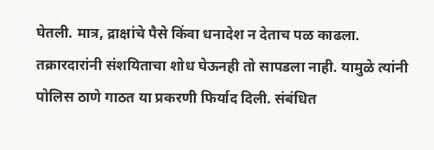घेतली. मात्र, द्राक्षांचे पैसे किंवा धनादेश न देताच पळ काढला. तक्रारदारांनी संशयिताचा शोध घेऊनही तो सापडला नाही. यामुळे त्यांनी पोलिस ठाणे गाठत या प्रकरणी फिर्याद दिली. संबंधित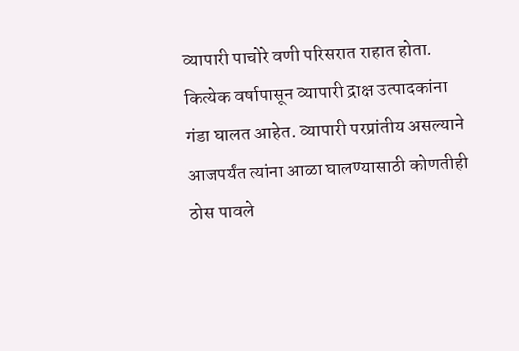व्यापारी पाचोरे वणी परिसरात राहात होता. कित्येक वर्षापासून व्यापारी द्राक्ष उत्पादकांना गंडा घालत आहेत. व्यापारी परप्रांतीय असल्याने आजपर्यंत त्यांना आळा घालण्यासाठी कोणतीही ठोस पावले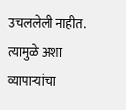उचललेली नाहीत. त्यामुळे अशा व्यापाऱ्यांचा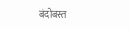बंदोबस्त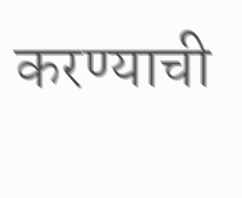करण्याची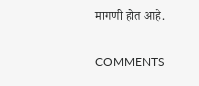मागणी होत आहे.

COMMENTS